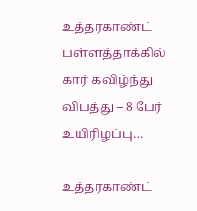உத்தரகாண்ட் பள்ளத்தாக்கில் கார் கவிழ்ந்து விபத்து – 8 பேர் உயிரிழப்பு…

உத்தரகாண்ட்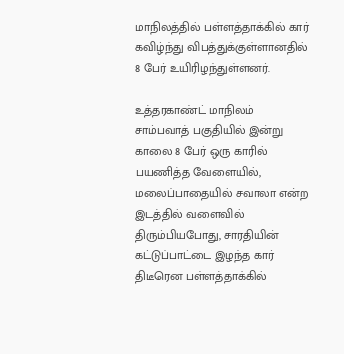மாநிலத்தில் பள்ளத்தாக்கில் கார் கவிழ்ந்து விபத்துக்குள்ளானதில் 8 பேர் உயிரிழந்துள்ளனர்.

உத்தரகாண்ட் மாநிலம் சாம்பவாத் பகுதியில் இன்று காலை 8 பேர் ஒரு காரில் பயணித்த வேளையில், மலைப்பாதையில் சவாலா என்ற இடத்தில் வளைவில் திரும்பியபோது, சாரதியின் கட்டுப்பாட்டை இழந்த கார் திடீரென பள்ளத்தாக்கில்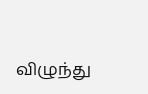விழுந்து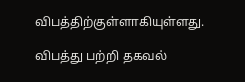விபத்திற்குள்ளாகியுள்ளது.

விபத்து பற்றி தகவல்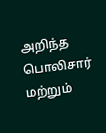அறிந்த பொலிசார் மற்றும்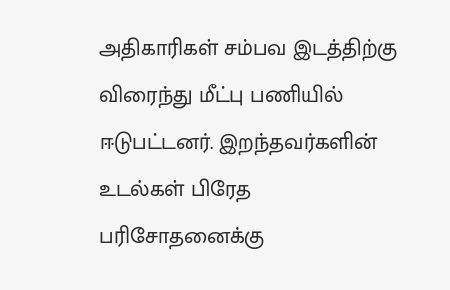அதிகாரிகள் சம்பவ இடத்திற்கு விரைந்து மீட்பு பணியில் ஈடுபட்டனர். இறந்தவர்களின் உடல்கள் பிரேத பரிசோதனைக்கு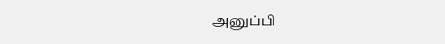அனுப்பி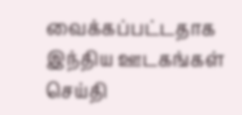வைக்கப்பட்டதாக இந்திய ஊடகங்கள் செய்தி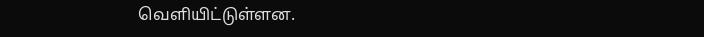வெளியிட்டுள்ளன.